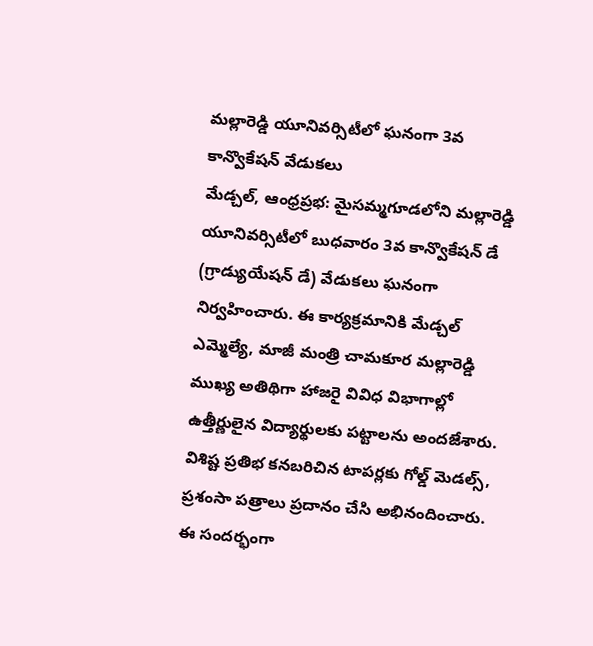మల్లారెడ్డి యూనివర్సిటీలో ఘనంగా 3వ కాన్వొకేషన్ వేడుకలు
మేడ్చల్, ఆంధ్రప్రభ: మైసమ్మగూడలోని మల్లారెడ్డి యూనివర్సిటీలో బుధవారం 3వ కాన్వొకేషన్ డే (గ్రాడ్యుయేషన్ డే) వేడుకలు ఘనంగా నిర్వహించారు. ఈ కార్యక్రమానికి మేడ్చల్ ఎమ్మెల్యే, మాజీ మంత్రి చామకూర మల్లారెడ్డి ముఖ్య అతిథిగా హాజరై వివిధ విభాగాల్లో ఉత్తీర్ణులైన విద్యార్థులకు పట్టాలను అందజేశారు. విశిష్ట ప్రతిభ కనబరిచిన టాపర్లకు గోల్డ్ మెడల్స్, ప్రశంసా పత్రాలు ప్రదానం చేసి అభినందించారు.
ఈ సందర్భంగా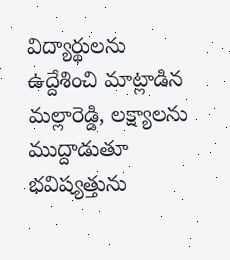విద్యార్థులను ఉద్దేశించి మాట్లాడిన మల్లారెడ్డి, లక్ష్యాలను ముద్దాడుతూ భవిష్యత్తును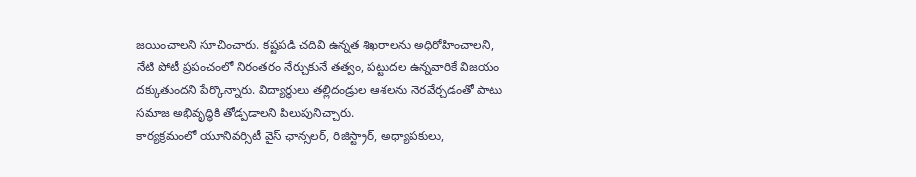జయించాలని సూచించారు. కష్టపడి చదివి ఉన్నత శిఖరాలను అధిరోహించాలని, నేటి పోటీ ప్రపంచంలో నిరంతరం నేర్చుకునే తత్వం, పట్టుదల ఉన్నవారికే విజయం దక్కుతుందని పేర్కొన్నారు. విద్యార్థులు తల్లిదండ్రుల ఆశలను నెరవేర్చడంతో పాటు సమాజ అభివృద్ధికి తోడ్పడాలని పిలుపునిచ్చారు.
కార్యక్రమంలో యూనివర్సిటీ వైస్ ఛాన్సలర్, రిజిస్ట్రార్, అధ్యాపకులు,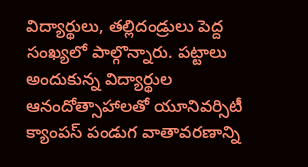విద్యార్థులు, తల్లిదండ్రులు పెద్ద సంఖ్యలో పాల్గొన్నారు. పట్టాలు అందుకున్న విద్యార్థుల ఆనందోత్సాహాలతో యూనివర్సిటీ క్యాంపస్ పండుగ వాతావరణాన్ని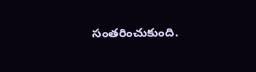సంతరించుకుంది.